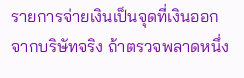รายการจ่ายเงินเป็นจุดที่เงินออกจากบริษัทจริง ถ้าตรวจพลาดหนึ่ง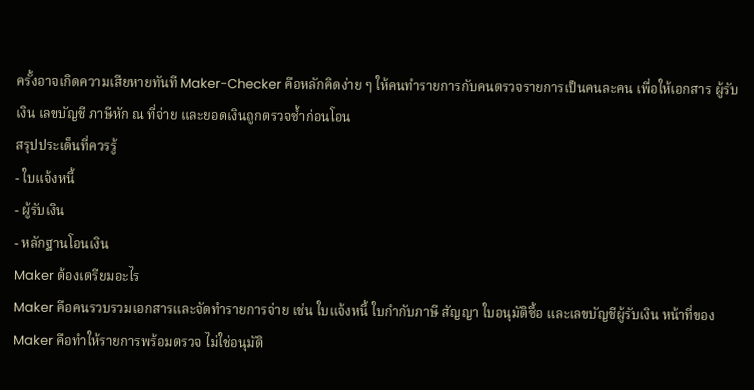ครั้งอาจเกิดความเสียหายทันที Maker-Checker คือหลักคิดง่าย ๆ ให้คนทำรายการกับคนตรวจรายการเป็นคนละคน เพื่อให้เอกสาร ผู้รับเงิน เลขบัญชี ภาษีหัก ณ ที่จ่าย และยอดเงินถูกตรวจซ้ำก่อนโอน
สรุปประเด็นที่ควรรู้
- ใบแจ้งหนี้
- ผู้รับเงิน
- หลักฐานโอนเงิน
Maker ต้องเตรียมอะไร
Maker คือคนรวบรวมเอกสารและจัดทำรายการจ่าย เช่น ใบแจ้งหนี้ ใบกำกับภาษี สัญญา ใบอนุมัติซื้อ และเลขบัญชีผู้รับเงิน หน้าที่ของ Maker คือทำให้รายการพร้อมตรวจ ไม่ใช่อนุมัติ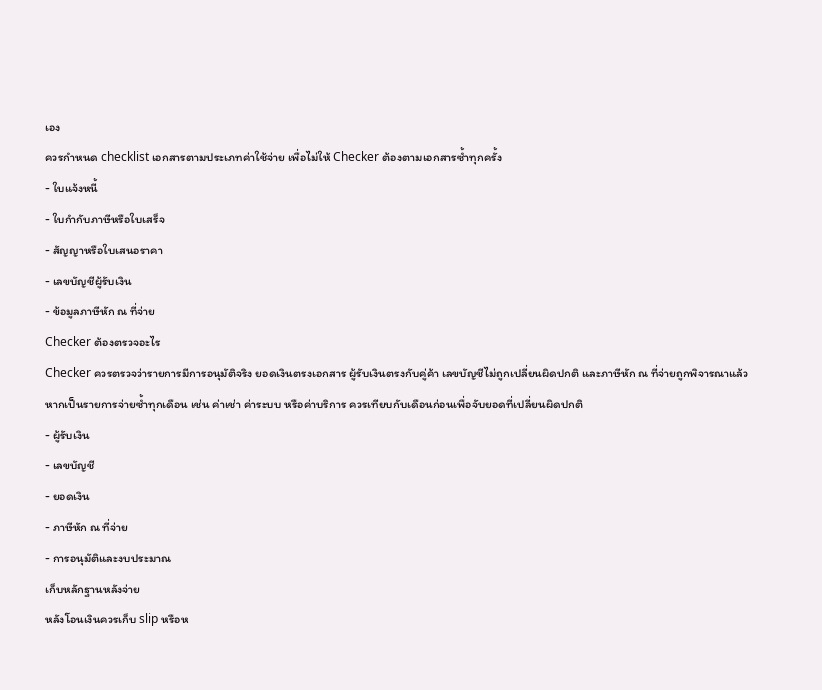เอง
ควรกำหนด checklist เอกสารตามประเภทค่าใช้จ่าย เพื่อไม่ให้ Checker ต้องตามเอกสารซ้ำทุกครั้ง
- ใบแจ้งหนี้
- ใบกำกับภาษีหรือใบเสร็จ
- สัญญาหรือใบเสนอราคา
- เลขบัญชีผู้รับเงิน
- ข้อมูลภาษีหัก ณ ที่จ่าย
Checker ต้องตรวจอะไร
Checker ควรตรวจว่ารายการมีการอนุมัติจริง ยอดเงินตรงเอกสาร ผู้รับเงินตรงกับคู่ค้า เลขบัญชีไม่ถูกเปลี่ยนผิดปกติ และภาษีหัก ณ ที่จ่ายถูกพิจารณาแล้ว
หากเป็นรายการจ่ายซ้ำทุกเดือน เช่น ค่าเช่า ค่าระบบ หรือค่าบริการ ควรเทียบกับเดือนก่อนเพื่อจับยอดที่เปลี่ยนผิดปกติ
- ผู้รับเงิน
- เลขบัญชี
- ยอดเงิน
- ภาษีหัก ณ ที่จ่าย
- การอนุมัติและงบประมาณ
เก็บหลักฐานหลังจ่าย
หลังโอนเงินควรเก็บ slip หรือห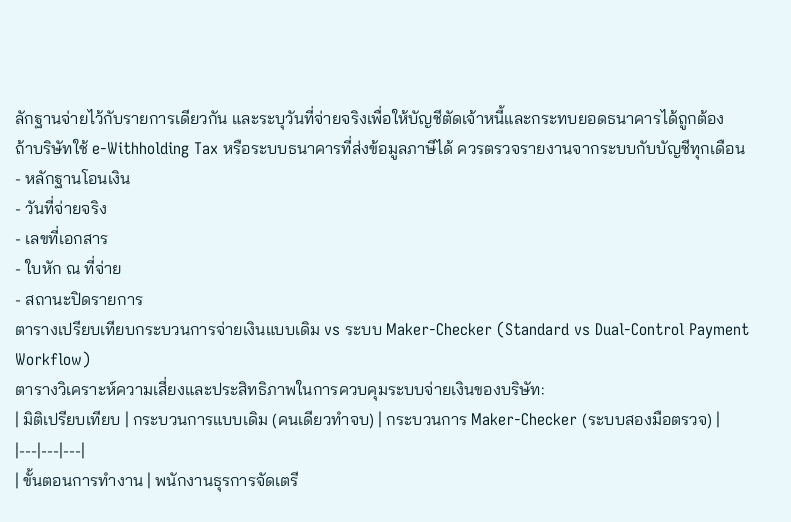ลักฐานจ่ายไว้กับรายการเดียวกัน และระบุวันที่จ่ายจริงเพื่อให้บัญชีตัดเจ้าหนี้และกระทบยอดธนาคารได้ถูกต้อง
ถ้าบริษัทใช้ e-Withholding Tax หรือระบบธนาคารที่ส่งข้อมูลภาษีได้ ควรตรวจรายงานจากระบบกับบัญชีทุกเดือน
- หลักฐานโอนเงิน
- วันที่จ่ายจริง
- เลขที่เอกสาร
- ใบหัก ณ ที่จ่าย
- สถานะปิดรายการ
ตารางเปรียบเทียบกระบวนการจ่ายเงินแบบเดิม vs ระบบ Maker-Checker (Standard vs Dual-Control Payment Workflow)
ตารางวิเคราะห์ความเสี่ยงและประสิทธิภาพในการควบคุมระบบจ่ายเงินของบริษัท:
| มิติเปรียบเทียบ | กระบวนการแบบเดิม (คนเดียวทำจบ) | กระบวนการ Maker-Checker (ระบบสองมือตรวจ) |
|---|---|---|
| ขั้นตอนการทำงาน | พนักงานธุรการจัดเตรี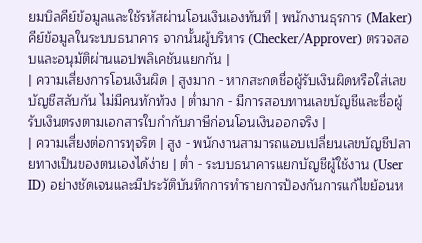ยมบิลคีย์ข้อมูลและใช้รหัสผ่านโอนเงินเองทันที | พนักงานธุรการ (Maker) คีย์ข้อมูลในระบบธนาคาร จากนั้นผู้บริหาร (Checker/Approver) ตรวจสอบและอนุมัติผ่านแอปพลิเคชันแยกกัน |
| ความเสี่ยงการโอนเงินผิด | สูงมาก - หากสะกดชื่อผู้รับเงินผิดหรือใส่เลขบัญชีสลับกัน ไม่มีคนทักท้วง | ต่ำมาก - มีการสอบทานเลขบัญชีและชื่อผู้รับเงินตรงตามเอกสารใบกำกับภาษีก่อนโอนเงินออกจริง |
| ความเสี่ยงต่อการทุจริต | สูง - พนักงานสามารถแอบเปลี่ยนเลขบัญชีปลายทางเป็นของตนเองได้ง่าย | ต่ำ - ระบบธนาคารแยกบัญชีผู้ใช้งาน (User ID) อย่างชัดเจนและมีประวัติบันทึกการทำรายการป้องกันการแก้ไขย้อนห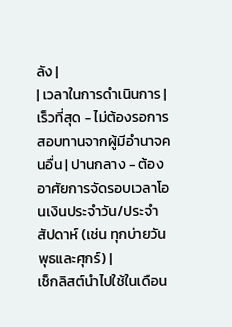ลัง |
| เวลาในการดำเนินการ | เร็วที่สุด - ไม่ต้องรอการสอบทานจากผู้มีอำนาจคนอื่น | ปานกลาง - ต้องอาศัยการจัดรอบเวลาโอนเงินประจำวัน/ประจำสัปดาห์ (เช่น ทุกบ่ายวันพุธและศุกร์) |
เช็กลิสต์นำไปใช้ในเดือน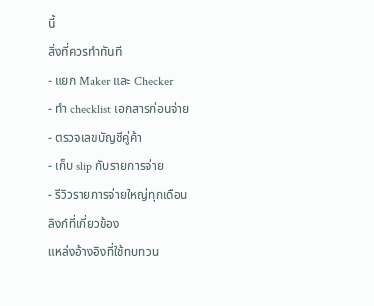นี้
สิ่งที่ควรทำทันที
- แยก Maker และ Checker
- ทำ checklist เอกสารก่อนจ่าย
- ตรวจเลขบัญชีคู่ค้า
- เก็บ slip กับรายการจ่าย
- รีวิวรายการจ่ายใหญ่ทุกเดือน
ลิงก์ที่เกี่ยวข้อง
แหล่งอ้างอิงที่ใช้ทบทวน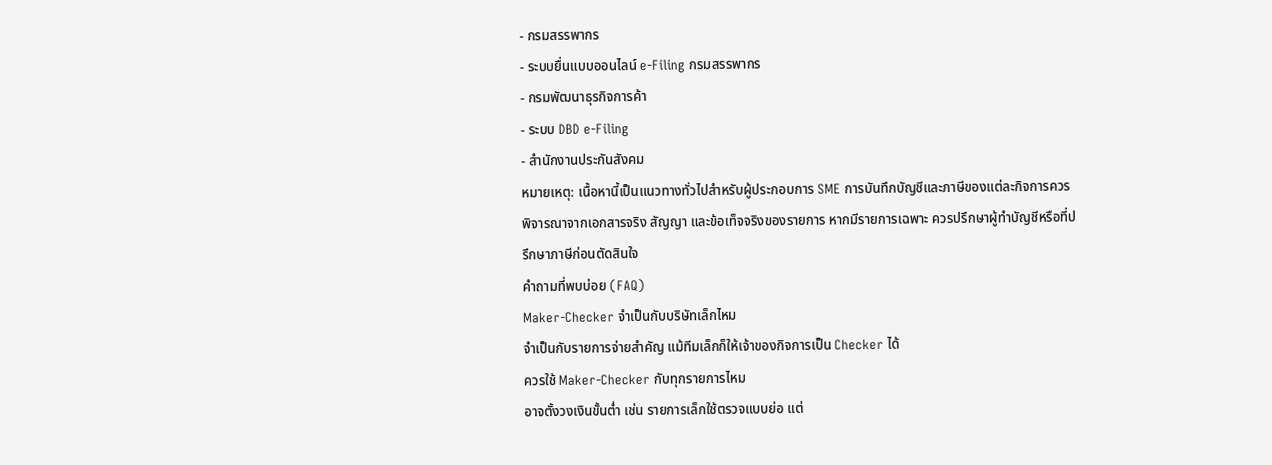- กรมสรรพากร
- ระบบยื่นแบบออนไลน์ e-Filing กรมสรรพากร
- กรมพัฒนาธุรกิจการค้า
- ระบบ DBD e-Filing
- สำนักงานประกันสังคม
หมายเหตุ: เนื้อหานี้เป็นแนวทางทั่วไปสำหรับผู้ประกอบการ SME การบันทึกบัญชีและภาษีของแต่ละกิจการควรพิจารณาจากเอกสารจริง สัญญา และข้อเท็จจริงของรายการ หากมีรายการเฉพาะ ควรปรึกษาผู้ทำบัญชีหรือที่ปรึกษาภาษีก่อนตัดสินใจ
คำถามที่พบบ่อย (FAQ)
Maker-Checker จำเป็นกับบริษัทเล็กไหม
จำเป็นกับรายการจ่ายสำคัญ แม้ทีมเล็กก็ให้เจ้าของกิจการเป็น Checker ได้
ควรใช้ Maker-Checker กับทุกรายการไหม
อาจตั้งวงเงินขั้นต่ำ เช่น รายการเล็กใช้ตรวจแบบย่อ แต่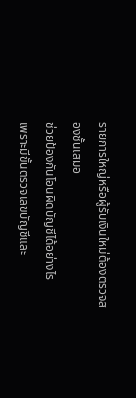รายการใหญ่หรือผู้รับเงินใหม่ต้องตรวจสองชั้นเสมอ
ช่วยป้องกันโอนผิดบัญชีได้อย่างไร
เพราะมีขั้นตรวจเลขบัญชีและ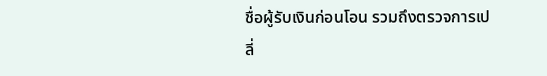ชื่อผู้รับเงินก่อนโอน รวมถึงตรวจการเปลี่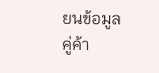ยนข้อมูลคู่ค้า